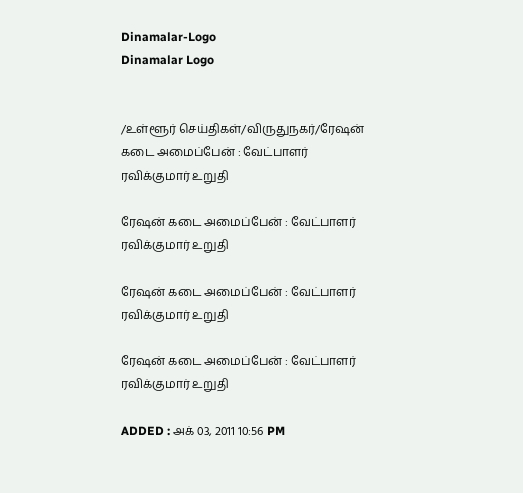Dinamalar-Logo
Dinamalar Logo


/உள்ளூர் செய்திகள்/விருதுநகர்/ரேஷன் கடை அமைப்பேன் : வேட்பாளர் ரவிக்குமார் உறுதி

ரேஷன் கடை அமைப்பேன் : வேட்பாளர் ரவிக்குமார் உறுதி

ரேஷன் கடை அமைப்பேன் : வேட்பாளர் ரவிக்குமார் உறுதி

ரேஷன் கடை அமைப்பேன் : வேட்பாளர் ரவிக்குமார் உறுதி

ADDED : அக் 03, 2011 10:56 PM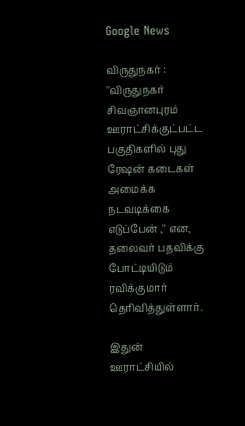Google News

விருதுநகர் : ''விருதுநகர் சிவஞானபுரம் ஊராட்சிக்குட்பட்ட பகுதிகளில் புது ரேஷன் கடைகள் அமைக்க நடவடிக்கை எடுப்பேன் ,'' என, தலைவர் பதவிக்கு போட்டியிடும் ரவிக்குமார் தெரிவித்துள்ளார்.

இதுன் ஊராட்சியில்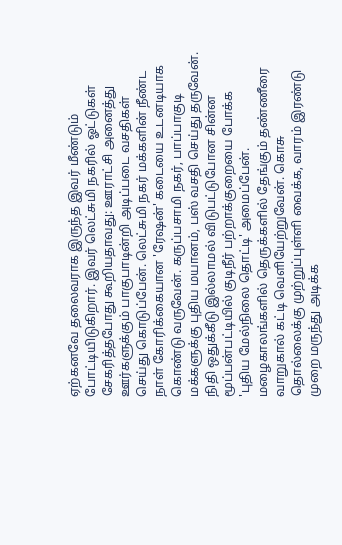ஏற்கனவே தலைவராக இருந்த இவர் மீண்டும் போட்டியிடுகிறார். இவர் லெட்சுமி நகரில் ஓட்டுகள் சேகரித்தபோது கூறியதாவது: ஊராட்சி அனைத்து ஊர்களுக்கும் பாகுபாடின்றி அடிப்படை வசதிகள் செய்து கொடுப்பேன். லெட்சுமி நகர் மக்களின் நீண்ட நாள் கோரிக்கையான 'ரேஷன்' கடையை உடனடியாக கொண்டு வருவேன். கருப்பசாமி நகர், பாப்பாகுடி மக்களுக்கு புதிய மயானம், பஸ் வசதி செய்து தருவேன். நிதி ஒதுக்கீடு இல்லாமல் விடுபட்டுபோன சின்ன மூப்பன்பட்டியில் குடிநீர் பற்றாக்குறையை போக்க 'புதிய மேல்நிலை தொட்டி' அமைப்பேன். மழைகாலங்களில் தெருக்களில் தேங்கும் தண்ணீரை வாறுகால் கட்டி வெளியேற்றுவேன். கொசு தொல்லைக்கு முற்றுப்புள்ளி வைக்க, வாரம் இரண்டு முறை மருந்து அடிக்க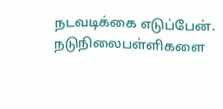நடவடிக்கை எடுப்பேன். நடுநிலைபள்ளிகளை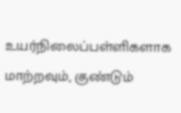உயர்நிலைப்பள்ளிகளாக மாற்றவும், குண்டும்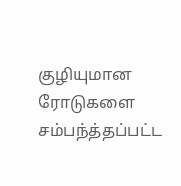குழியுமான ரோடுகளை சம்பந்த்தப்பட்ட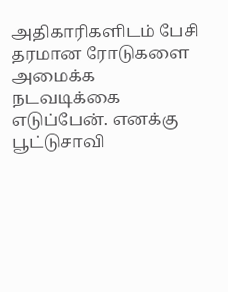அதிகாரிகளிடம் பேசி தரமான ரோடுகளை அமைக்க நடவடிக்கை எடுப்பேன். எனக்கு பூட்டுசாவி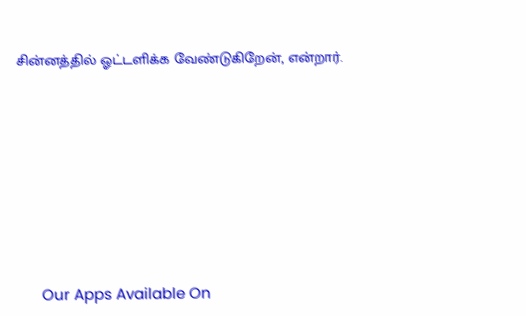சின்னத்தில் ஓட்டளிக்க வேண்டுகிறேன், என்றார்.









      Our Apps Available On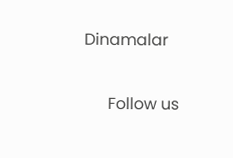Dinamalar

      Follow us